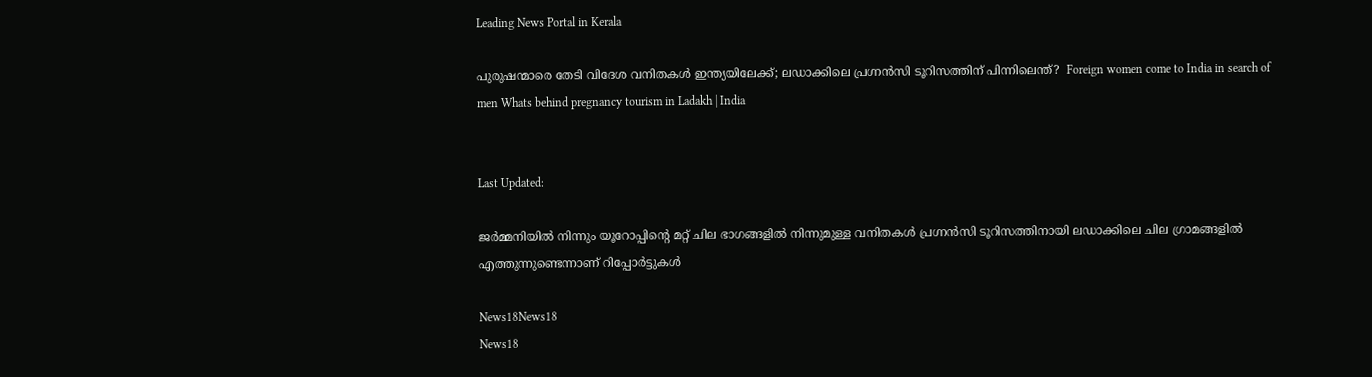Leading News Portal in Kerala

പുരുഷന്മാരെ തേടി വിദേശ വനിതകള്‍ ഇന്ത്യയിലേക്ക്; ലഡാക്കിലെ പ്രഗ്നന്‍സി ടൂറിസത്തിന് പിന്നിലെന്ത്‌?  Foreign women come to India in search of men Whats behind pregnancy tourism in Ladakh | India


Last Updated:

ജര്‍മ്മനിയില്‍ നിന്നും യൂറോപ്പിന്റെ മറ്റ് ചില ഭാഗങ്ങളില്‍ നിന്നുമുള്ള വനിതകൾ പ്രഗ്നന്‍സി ടൂറിസത്തിനായി ലഡാക്കിലെ ചില ഗ്രാമങ്ങളിൽ എത്തുന്നുണ്ടെന്നാണ് റിപ്പോർട്ടുകൾ

News18News18
News18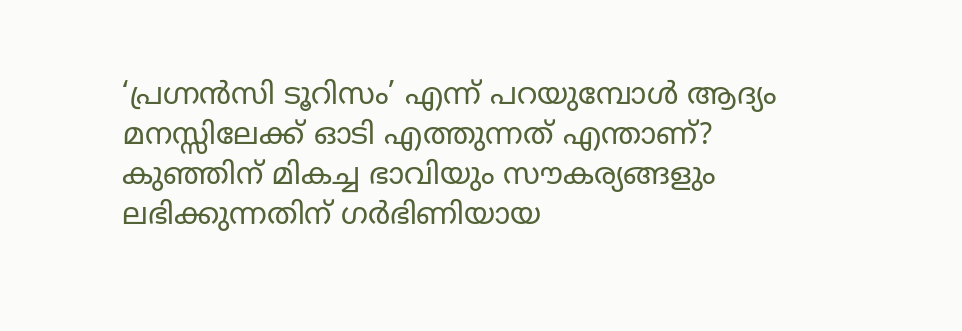‘പ്രഗ്നന്‍സി ടൂറിസം’ എന്ന് പറയുമ്പോള്‍ ആദ്യം മനസ്സിലേക്ക് ഓടി എത്തുന്നത് എന്താണ്? കുഞ്ഞിന് മികച്ച ഭാവിയും സൗകര്യങ്ങളും ലഭിക്കുന്നതിന് ഗര്‍ഭിണിയായ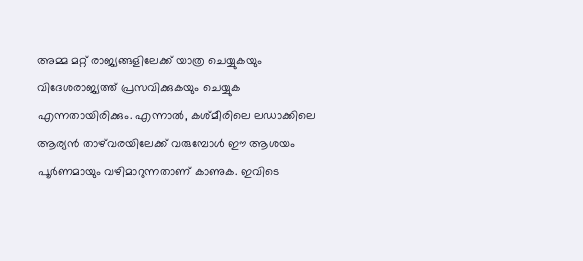അമ്മ മറ്റ് രാജ്യങ്ങളിലേക്ക് യാത്ര ചെയ്യുകയും വിദേശരാജ്യത്ത് പ്രസവിക്കുകയും ചെയ്യുക എന്നതായിരിക്കും. എന്നാല്‍, കശ്മീരിലെ ലഡാക്കിലെ ആര്യന്‍ താഴ്‌വരയിലേക്ക് വരുമ്പോള്‍ ഈ ആശയം പൂര്‍ണമായും വഴിമാറുന്നതാണ് കാണുക. ഇവിടെ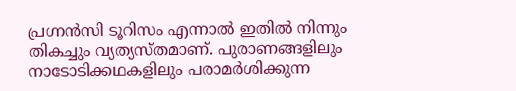പ്രഗ്നന്‍സി ടൂറിസം എന്നാല്‍ ഇതില്‍ നിന്നും തികച്ചും വ്യത്യസ്തമാണ്. പുരാണങ്ങളിലും നാടോടിക്കഥകളിലും പരാമര്‍ശിക്കുന്ന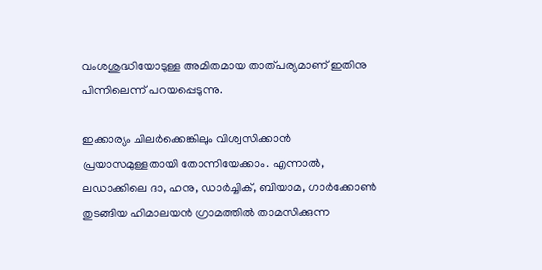വംശശുദ്ധിയോടുള്ള അമിതമായ താത്പര്യമാണ് ഇതിനു പിന്നിലെന്ന് പറയപ്പെടുന്നു.

ഇക്കാര്യം ചിലര്‍ക്കെങ്കിലും വിശ്വസിക്കാന്‍ പ്രയാസമുള്ളതായി തോന്നിയേക്കാം. എന്നാല്‍, ലഡാക്കിലെ ദാ, ഹനു, ഡാര്‍ച്ചിക്, ബിയാമ, ഗാര്‍ക്കോണ്‍ തുടങ്ങിയ ഹിമാലയന്‍ ഗ്രാമത്തില്‍ താമസിക്കുന്ന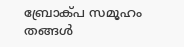ബ്രോക്പ സമൂഹം തങ്ങള്‍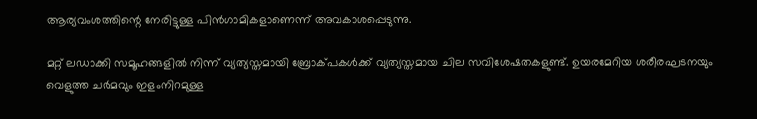ആര്യവംശത്തിന്റെ നേരിട്ടുള്ള പിന്‍ഗാമികളാണെന്ന് അവകാശപ്പെടുന്നു.

മറ്റ് ലഡാക്കി സമൂഹങ്ങളില്‍ നിന്ന് വ്യത്യസ്തമായി ബ്രോക്പകള്‍ക്ക് വ്യത്യസ്തമായ ചില സവിശേഷതകളുണ്ട്. ഉയരമേറിയ ശരീരഘടനയും വെളുത്ത ചര്‍മവും ഇളംനിറമുള്ള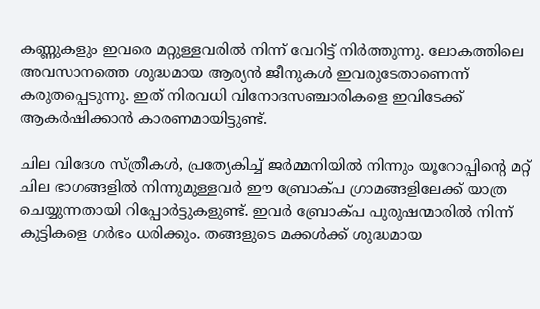കണ്ണുകളും ഇവരെ മറ്റുള്ളവരില്‍ നിന്ന് വേറിട്ട് നിര്‍ത്തുന്നു. ലോകത്തിലെ അവസാനത്തെ ശുദ്ധമായ ആര്യന്‍ ജീനുകള്‍ ഇവരുടേതാണെന്ന് കരുതപ്പെടുന്നു. ഇത് നിരവധി വിനോദസഞ്ചാരികളെ ഇവിടേക്ക് ആകര്‍ഷിക്കാന്‍ കാരണമായിട്ടുണ്ട്.

ചില വിദേശ സ്ത്രീകള്‍, പ്രത്യേകിച്ച് ജര്‍മ്മനിയില്‍ നിന്നും യൂറോപ്പിന്റെ മറ്റ് ചില ഭാഗങ്ങളില്‍ നിന്നുമുള്ളവര്‍ ഈ ബ്രോക്പ ഗ്രാമങ്ങളിലേക്ക് യാത്ര ചെയ്യുന്നതായി റിപ്പോര്‍ട്ടുകളുണ്ട്. ഇവര്‍ ബ്രോക്പ പുരുഷന്മാരില്‍ നിന്ന് കുട്ടികളെ ഗര്‍ഭം ധരിക്കും. തങ്ങളുടെ മക്കള്‍ക്ക് ശുദ്ധമായ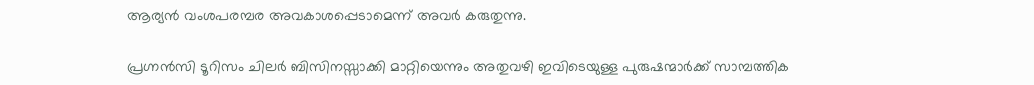ആര്യന്‍ വംശപരമ്പര അവകാശപ്പെടാമെന്ന് അവര്‍ കരുതുന്നു.

പ്രഗ്നന്‍സി ടൂറിസം ചിലര്‍ ബിസിനസ്സാക്കി മാറ്റിയെന്നും അതുവഴി ഇവിടെയുള്ള പുരുഷന്മാര്‍ക്ക് സാമ്പത്തിക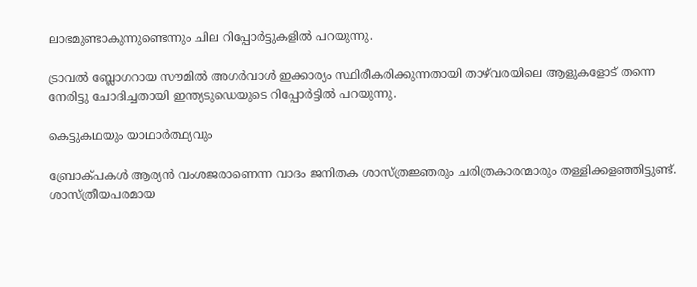ലാഭമുണ്ടാകുന്നുണ്ടെന്നും ചില റിപ്പോര്‍ട്ടുകളില്‍ പറയുന്നു.

ട്രാവല്‍ ബ്ലോഗറായ സൗമില്‍ അഗര്‍വാള്‍ ഇക്കാര്യം സ്ഥിരീകരിക്കുന്നതായി താഴ്‌വരയിലെ ആളുകളോട് തന്നെ നേരിട്ടു ചോദിച്ചതായി ഇന്ത്യടുഡെയുടെ റിപ്പോര്‍ട്ടില്‍ പറയുന്നു.

കെട്ടുകഥയും യാഥാര്‍ത്ഥ്യവും

ബ്രോക്പകള്‍ ആര്യന്‍ വംശജരാണെന്ന വാദം ജനിതക ശാസ്ത്രജ്ഞരും ചരിത്രകാരന്മാരും തള്ളിക്കളഞ്ഞിട്ടുണ്ട്. ശാസ്ത്രീയപരമായ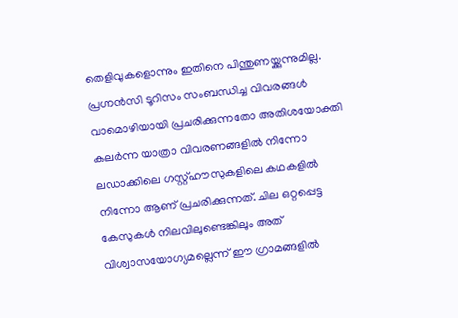തെളിവുകളൊന്നും ഇതിനെ പിന്തുണയ്ക്കുന്നുമില്ല. പ്രഗ്നന്‍സി ടൂറിസം സംബന്ധിച്ച വിവരങ്ങള്‍ വാമൊഴിയായി പ്രചരിക്കുന്നതോ അതിശയോക്തി കലര്‍ന്ന യാത്രാ വിവരണങ്ങളില്‍ നിന്നോ ലഡാക്കിലെ ഗസ്റ്റ്ഹൗസുകളിലെ കഥകളില്‍ നിന്നോ ആണ് പ്രചരിക്കുന്നത്. ചില ഒറ്റപ്പെട്ട കേസുകള്‍ നിലവിലുണ്ടെങ്കിലും അത് വിശ്വാസയോഗ്യമല്ലെന്ന് ഈ ഗ്രാമങ്ങളില്‍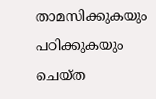താമസിക്കുകയും പഠിക്കുകയും ചെയ്ത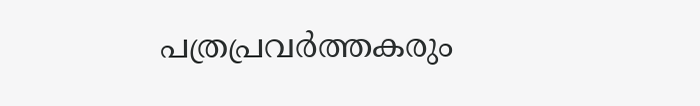പത്രപ്രവര്‍ത്തകരും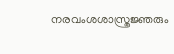നരവംശശാസ്ത്രജ്ഞരും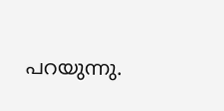പറയുന്നു.